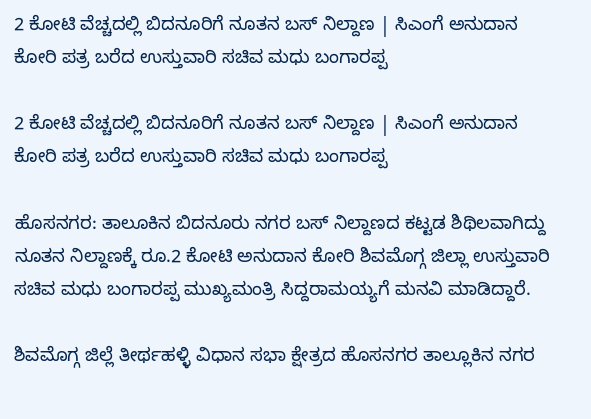2 ಕೋಟಿ ವೆಚ್ಚದಲ್ಲಿ ಬಿದನೂರಿಗೆ ನೂತನ ಬಸ್ ನಿಲ್ದಾಣ | ಸಿಎಂಗೆ ಅನುದಾನ ಕೋರಿ ಪತ್ರ ಬರೆದ ಉಸ್ತುವಾರಿ ಸಚಿವ ಮಧು ಬಂಗಾರಪ್ಪ

2 ಕೋಟಿ ವೆಚ್ಚದಲ್ಲಿ ಬಿದನೂರಿಗೆ ನೂತನ ಬಸ್ ನಿಲ್ದಾಣ | ಸಿಎಂಗೆ ಅನುದಾನ ಕೋರಿ ಪತ್ರ ಬರೆದ ಉಸ್ತುವಾರಿ ಸಚಿವ ಮಧು ಬಂಗಾರಪ್ಪ

ಹೊಸನಗರ: ತಾಲೂಕಿನ ಬಿದನೂರು ನಗರ ಬಸ್ ನಿಲ್ದಾಣದ ಕಟ್ಟಡ ಶಿಥಿಲವಾಗಿದ್ದು ನೂತನ ನಿಲ್ದಾಣಕ್ಕೆ ರೂ.2 ಕೋಟಿ ಅನುದಾನ ಕೋರಿ ಶಿವಮೊಗ್ಗ ಜಿಲ್ಲಾ ಉಸ್ತುವಾರಿ ಸಚಿವ ಮಧು ಬಂಗಾರಪ್ಪ ಮುಖ್ಯಮಂತ್ರಿ ಸಿದ್ದರಾಮಯ್ಯಗೆ ಮನವಿ ಮಾಡಿದ್ದಾರೆ.

ಶಿವಮೊಗ್ಗ ಜಿಲ್ಲೆ ತೀರ್ಥಹಳ್ಳಿ ವಿಧಾನ ಸಭಾ ಕ್ಷೇತ್ರದ ಹೊಸನಗರ ತಾಲ್ಲೂಕಿನ ನಗರ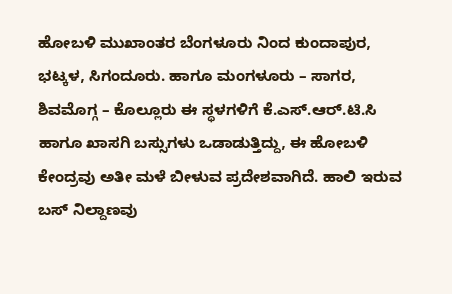ಹೋಬಳಿ ಮುಖಾಂತರ ಬೆಂಗಳೂರು ನಿಂದ ಕುಂದಾಪುರ, ಭಟ್ಕಳ, ಸಿಗಂದೂರು. ಹಾಗೂ ಮಂಗಳೂರು – ಸಾಗರ, ಶಿವಮೊಗ್ಗ – ಕೊಲ್ಲೂರು ಈ ಸ್ಥಳಗಳಿಗೆ ಕೆ.ಎಸ್.ಆರ್.ಟಿ.ಸಿ ಹಾಗೂ ಖಾಸಗಿ ಬಸ್ಸುಗಳು ಒಡಾಡುತ್ತಿದ್ದು, ಈ ಹೋಬಳಿ ಕೇಂದ್ರವು ಅತೀ ಮಳೆ ಬೀಳುವ ಪ್ರದೇಶವಾಗಿದೆ. ಹಾಲಿ ಇರುವ ಬಸ್ ನಿಲ್ದಾಣವು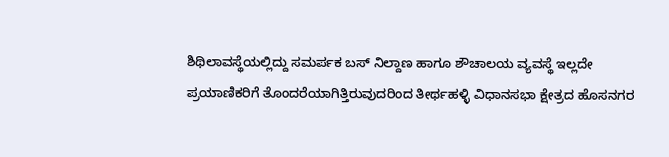ಶಿಥಿಲಾವಸ್ಥೆಯಲ್ಲಿದ್ದು ಸಮರ್ಪಕ ಬಸ್ ನಿಲ್ದಾಣ ಹಾಗೂ ಶೌಚಾಲಯ ವ್ಯವಸ್ಥೆ ಇಲ್ಲದೇ ಪ್ರಯಾಣಿಕರಿಗೆ ತೊಂದರೆಯಾಗಿತ್ತಿರುವುದರಿಂದ ತೀರ್ಥಹಳ್ಳಿ ವಿಧಾನಸಭಾ ಕ್ಷೇತ್ರದ ಹೊಸನಗರ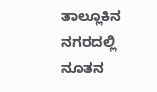ತಾಲ್ಲೂಕಿನ ನಗರದಲ್ಲಿ ನೂತನ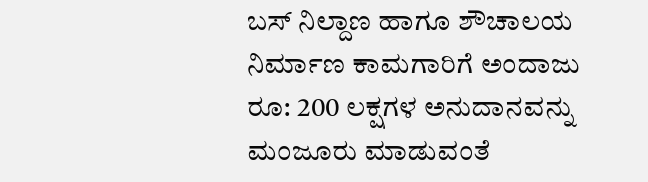ಬಸ್ ನಿಲ್ದಾಣ ಹಾಗೂ ಶೌಚಾಲಯ ನಿರ್ಮಾಣ ಕಾಮಗಾರಿಗೆ ಅಂದಾಜು ರೂ: 200 ಲಕ್ಷಗಳ ಅನುದಾನವನ್ನು ಮಂಜೂರು ಮಾಡುವಂತೆ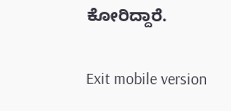ಕೋರಿದ್ದಾರೆ.

Exit mobile version